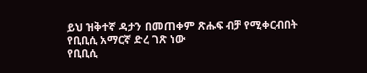ይህ ዝቅተኛ ዳታን በመጠቀም ጽሑፍ ብቻ የሚቀርብበት የቢቢሲ አማርኛ ድረ ገጽ ነው
የቢቢሲ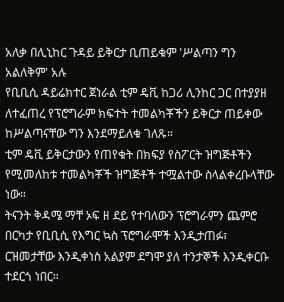አለቃ በሊኒከር ጉዳይ ይቅርታ ቢጠይቁም 'ሥልጣን ግን አልለቅም' አሉ
የቢቢሲ ዳይሬክተር ጀነራል ቲም ዴቪ ከጋሪ ሊንከር ጋር በተያያዘ ለተፈጠረ የፕሮግራም ክፍተት ተመልካቾችን ይቅርታ ጠይቀው ከሥልጣናቸው ግን እንደማይለቁ ገለጹ።
ቲም ዴቪ ይቅርታውን የጠየቁት በክፍያ የስፖርት ዝግጅቶችን የሚመለከቱ ተመልካቾች ዝግጅቶች ተሟልተው ስላልቀረቡላቸው ነው።
ትናንት ቅዳሜ ማቸ ኦፍ ዘ ደይ የተባለውን ፕሮግራምን ጨምሮ በርካታ የቢቢሲ የእግር ኳስ ፕሮግራሞች እንዲታጠፉ፣ ርዝመታቸው እንዲቀነስ አልያም ደግሞ ያለ ተንታኞች እንዲቀርቡ ተደርጎ ነበር።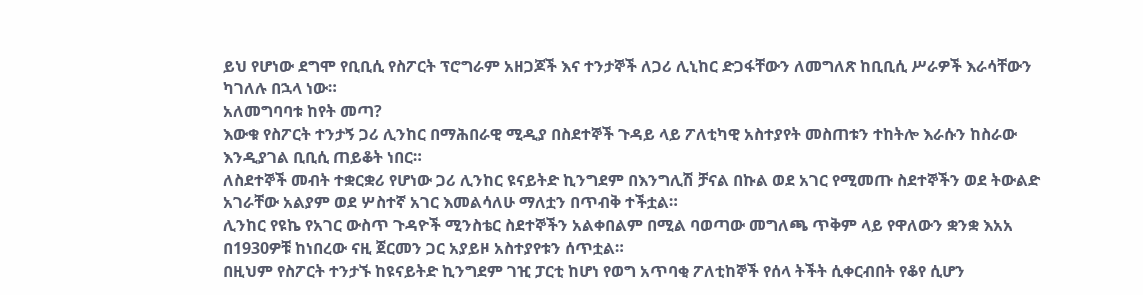ይህ የሆነው ደግሞ የቢቢሲ የስፖርት ፕሮግራም አዘጋጆች እና ተንታኞች ለጋሪ ሊኒከር ድጋፋቸውን ለመግለጽ ከቢቢሲ ሥራዎች እራሳቸውን ካገለሉ በኋላ ነው።
አለመግባባቱ ከየት መጣ?
እውቁ የስፖርት ተንታኝ ጋሪ ሊንከር በማሕበራዊ ሚዲያ በስደተኞች ጉዳይ ላይ ፖለቲካዊ አስተያየት መስጠቱን ተከትሎ እራሱን ከስራው እንዲያገል ቢቢሲ ጠይቆት ነበር።
ለስደተኞች መብት ተቋርቋሪ የሆነው ጋሪ ሊንከር ዩናይትድ ኪንግደም በእንግሊሽ ቻናል በኩል ወደ አገር የሚመጡ ስደተኞችን ወደ ትውልድ አገራቸው አልያም ወደ ሦስተኛ አገር እመልሳለሁ ማለቷን በጥብቅ ተችቷል።
ሊንከር የዩኬ የአገር ውስጥ ጉዳዮች ሚንስቴር ስደተኞችን አልቀበልም በሚል ባወጣው መግለጫ ጥቅም ላይ የዋለውን ቋንቋ እአአ በ1930ዎቹ ከነበረው ናዚ ጀርመን ጋር አያይዞ አስተያየቱን ሰጥቷል።
በዚህም የስፖርት ተንታኙ ከዩናይትድ ኪንግደም ገዢ ፓርቲ ከሆነ የወግ አጥባቂ ፖለቲከኞች የሰላ ትችት ሲቀርብበት የቆየ ሲሆን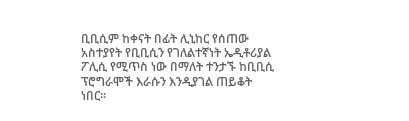ቢቢሲም ከቀናት በፊት ሊኒከር የሰጠው አስተያየት የቢቢሲን የገለልተኛነት ኤዲቶሪያል ፖሊሲ የሚጥስ ነው በማለት ተንታኙ ከቢቢሲ ፕሮግራሞች እራሱን እንዲያገል ጠይቆት ነበር።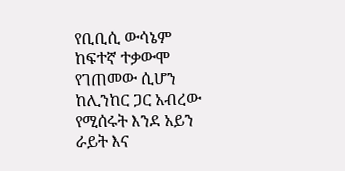የቢቢሲ ውሳኔም ከፍተኛ ተቃውሞ የገጠመው ሲሆን ከሊንከር ጋር አብረው የሚሰሩት እንደ አይን ራይት እና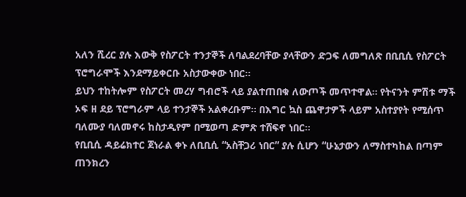አለን ሺረር ያሉ እውቅ የስፖርት ተንታኞች ለባልደረባቸው ያላቸውን ድጋፍ ለመግለጽ በቢቢሲ የስፖርት ፕሮግራሞች እንደማይቀርቡ አስታውቀው ነበር።
ይህን ተከትሎም የስፖርት መረሃ ግብሮች ላይ ያልተጠበቁ ለውጦች መጥተዋል። የትናንት ምሽቱ ማች ኦፍ ዘ ደይ ፕሮግራም ላይ ተንታኞች አልቀረቡም። በእግር ኳስ ጨዋታዎች ላይም አስተያየት የሚሰጥ ባለሙያ ባለመኖሩ ከስታዲየም በሚወጣ ድምጽ ተሸፍኖ ነበር።
የቢቢሲ ዳይሬክተር ጀነራል ቀኑ ለቢቢሲ “አስቸጋሪ ነበር” ያሉ ሲሆን “ሁኔታውን ለማስተካከል በጣም ጠንክረን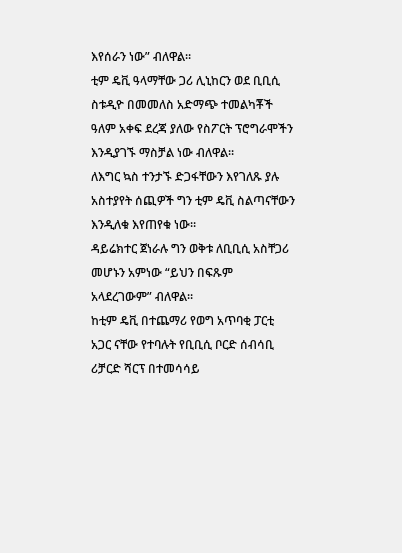እየሰራን ነው” ብለዋል።
ቲም ዴቪ ዓላማቸው ጋሪ ሊኒከርን ወደ ቢቢሲ ስቱዲዮ በመመለስ አድማጭ ተመልካቾች ዓለም አቀፍ ደረጃ ያለው የስፖርት ፕሮግራሞችን እንዲያገኙ ማስቻል ነው ብለዋል።
ለእግር ኳስ ተንታኙ ድጋፋቸውን እየገለጹ ያሉ አስተያየት ሰጪዎች ግን ቲም ዴቪ ስልጣናቸውን እንዲለቁ እየጠየቁ ነው።
ዳይሬክተር ጀነራሉ ግን ወቅቱ ለቢቢሲ አስቸጋሪ መሆኑን አምነው “ይህን በፍጹም አላደረገውም” ብለዋል።
ከቲም ዴቪ በተጨማሪ የወግ አጥባቂ ፓርቲ አጋር ናቸው የተባሉት የቢቢሲ ቦርድ ሰብሳቢ ሪቻርድ ሻርፕ በተመሳሳይ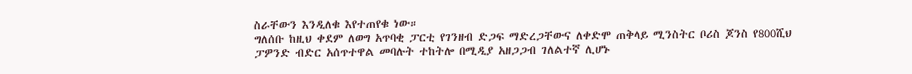ስራቸውን እንዲለቁ እየተጠየቁ ነው።
ግለሰቡ ከዚህ ቀደም ለወግ አጥባቂ ፓርቲ የገንዘብ ድጋፍ ማድረጋቸውና ለቀድሞ ጠቅላይ ሚንስትር ቦሪስ ጆንስ የ800ሺህ ፓዎንድ ብድር አሰጥተዋል መባሉት ተከትሎ በሚዲያ አዘጋጋብ ገለልተኛ ሊሆኑ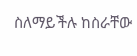ስለማይችሉ ከስራቸው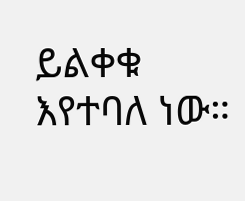ይልቀቁ እየተባለ ነው።